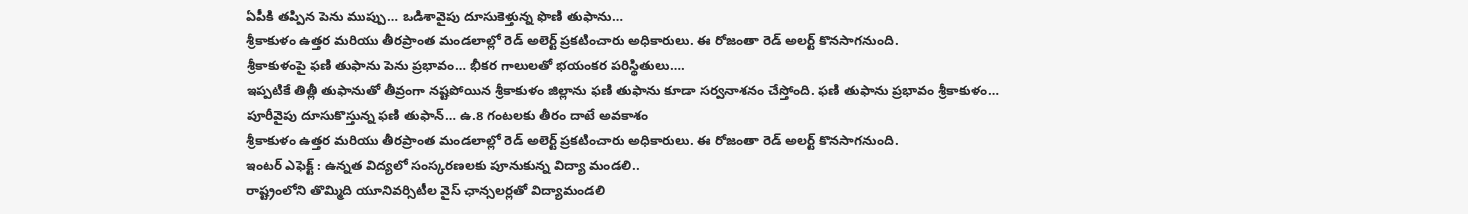ఏపీకి తప్పిన పెను ముప్పు… ఒడిశావైపు దూసుకెళ్తున్న ఫొణి తుఫాను…
శ్రీకాకుళం ఉత్తర మరియు తీరప్రాంత మండలాల్లో రెడ్ అలెర్ట్ ప్రకటించారు అధికారులు. ఈ రోజంతా రెడ్ అలర్ట్ కొనసాగనుంది.
శ్రీకాకుళంపై ఫణి తుఫాను పెను ప్రభావం… భీకర గాలులతో భయంకర పరిస్థితులు….
ఇప్పటికే తిత్లీ తుఫానుతో తీవ్రంగా నష్టపోయిన శ్రీకాకుళం జిల్లాను ఫణి తుఫాను కూడా సర్వనాశనం చేస్తోంది. ఫణి తుఫాను ప్రభావం శ్రీకాకుళం…
పూరీవైపు దూసుకొస్తున్న ఫణి తుఫాన్… ఉ.8 గంటలకు తీరం దాటే అవకాశం
శ్రీకాకుళం ఉత్తర మరియు తీరప్రాంత మండలాల్లో రెడ్ అలెర్ట్ ప్రకటించారు అధికారులు. ఈ రోజంతా రెడ్ అలర్ట్ కొనసాగనుంది.
ఇంటర్ ఎఫెక్ట్ : ఉన్నత విద్యలో సంస్కరణలకు పూనుకున్న విద్యా మండలి..
రాష్ట్రంలోని తొమ్మిది యూనివర్సిటీల వైస్ ఛాన్సలర్లతో విద్యామండలి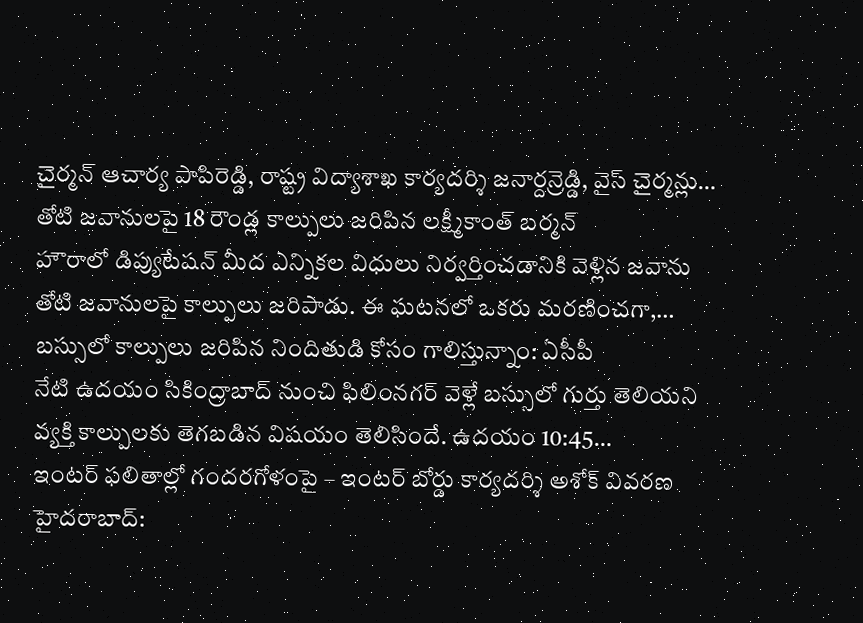చైర్మన్ ఆచార్య పాపిరెడ్డి, రాష్ట్ర విద్యాశాఖ కార్యదర్శి జనార్దన్రెడ్డి, వైస్ చైర్మన్లు…
తోటి జవానులపై 18 రౌండ్ల కాల్పులు జరిపిన లక్ష్మీకాంత్ బర్మన్
హౌరాలో డిప్యుటేషన్ మీద ఎన్నికల విధులు నిర్వర్తించడానికి వెళ్లిన జవాను తోటి జవానులపై కాల్పులు జరిపాడు. ఈ ఘటనలో ఒకరు మరణించగా,…
బస్సులో కాల్పులు జరిపిన నిందితుడి కోసం గాలిస్తున్నాం: ఏసీపీ
నేటి ఉదయం సికింద్రాబాద్ నుంచి ఫిలింనగర్ వెళ్లే బస్సులో గుర్తు తెలియని వ్యక్తి కాల్పులకు తెగబడిన విషయం తెలిసిందే. ఉదయం 10:45…
ఇంటర్ ఫలితాల్లో గందరగోళంపై – ఇంటర్ బోర్డు కార్యదర్శి అశోక్ వివరణ
హైదరాబాద్: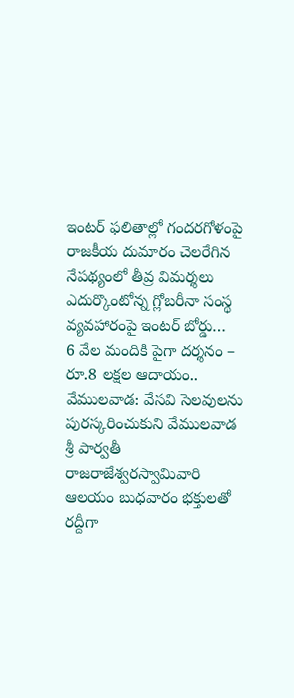ఇంటర్ ఫలితాల్లో గందరగోళంపై రాజకీయ దుమారం చెలరేగిన నేపథ్యంలో తీవ్ర విమర్శలు ఎదుర్కొంటోన్న గ్లోబరీనా సంస్థ వ్యవహారంపై ఇంటర్ బోర్డు…
6 వేల మందికి పైగా దర్శనం – రూ.8 లక్షల ఆదాయం..
వేములవాడ: వేసవి సెలవులను పురస్కరించుకుని వేములవాడ శ్రీ పార్వతీ రాజరాజేశ్వరస్వామివారి ఆలయం బుధవారం భక్తులతో రద్దీగా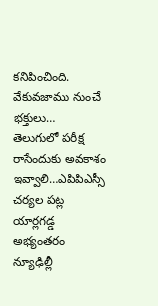కనిపించింది. వేకువజాము నుంచే భక్తులు…
తెలుగులో పరీక్ష రాసేందుకు అవకాశం ఇవ్వాలి…ఎపిపిఎస్సీ చర్యల పట్ల యార్లగడ్డ అభ్యంతరం
న్యూఢిల్లీ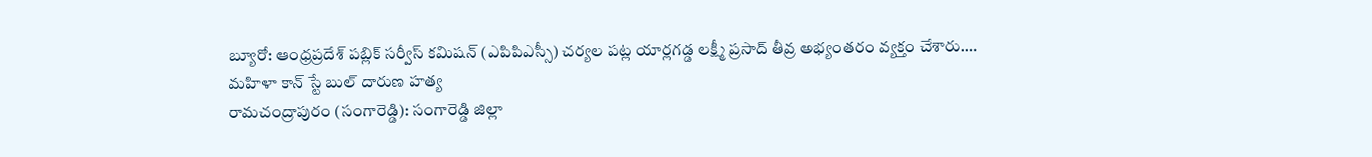బ్యూరో: ఆంధ్రప్రదేశ్ పబ్లిక్ సర్వీస్ కమిషన్ (ఎపిపిఎస్సీ) చర్యల పట్ల యార్లగడ్డ లక్ష్మీ ప్రసాద్ తీవ్ర అభ్యంతరం వ్యక్తం చేశారు.…
మహిళా కాన్ స్టే బుల్ దారుణ హత్య
రామచంద్రాపురం (సంగారెడ్డి): సంగారెడ్డి జిల్లా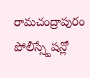రామచంద్రాపురం పోలీస్స్టేషన్లో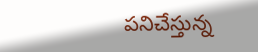పనిచేస్తున్న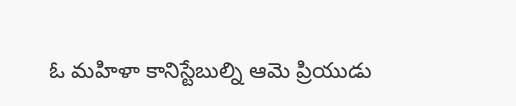ఓ మహిళా కానిస్టేబుల్ని ఆమె ప్రియుడు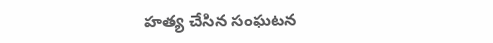హత్య చేసిన సంఘటన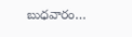బుధవారం…